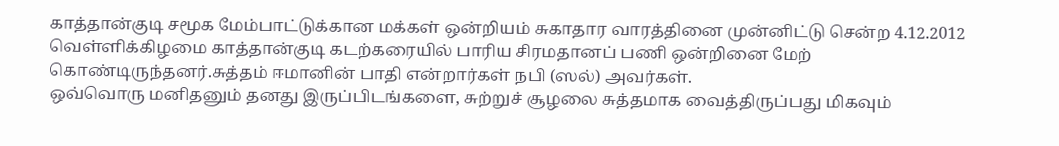காத்தான்குடி சமூக மேம்பாட்டுக்கான மக்கள் ஒன்றியம் சுகாதார வாரத்தினை முன்னிட்டு சென்ற 4.12.2012 வெள்ளிக்கிழமை காத்தான்குடி கடற்கரையில் பாரிய சிரமதானப் பணி ஒன்றினை மேற் கொண்டிருந்தனர்.சுத்தம் ஈமானின் பாதி என்றார்கள் நபி (ஸல்) அவர்கள்.
ஒவ்வொரு மனிதனும் தனது இருப்பிடங்களை, சுற்றுச் சூழலை சுத்தமாக வைத்திருப்பது மிகவும்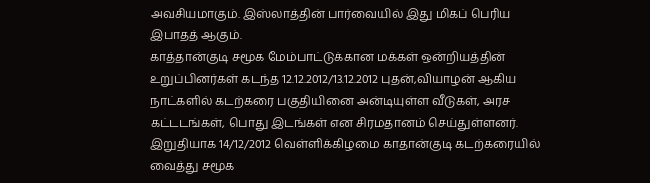அவசியமாகும். இஸ்லாத்தின் பார்வையில் இது மிகப் பெரிய இபாதத் ஆகும்.
காத்தான்குடி சமூக மேம்பாட்டுக்கான மக்கள் ஒன்றியத்தின் உறுப்பினர்கள் கடந்த 12.12.2012/13.12.2012 புதன்,வியாழன் ஆகிய நாட்களில் கடற்கரை பகுதியினை அன்டியுள்ள வீடுகள், அரச கட்டடங்கள், பொது இடங்கள் என சிரமதானம் செய்துள்ளனர்.
இறுதியாக 14/12/2012 வெள்ளிக்கிழமை காதான்குடி கடற்கரையில் வைத்து சமூக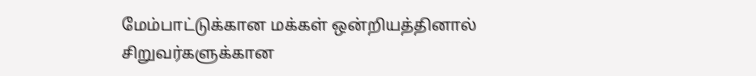மேம்பாட்டுக்கான மக்கள் ஒன்றியத்தினால் சிறுவர்களுக்கான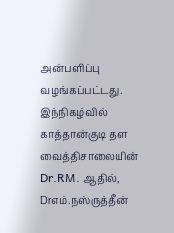அன்பளிப்பு வழங்கப்பட்டது. இந்நிகழ்வில் காத்தான்குடி தள வைத்திசாலையின் Dr.RM. ஆதில், Drஎம்.நஸ்ருத்தீன்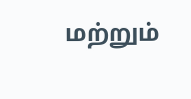மற்றும்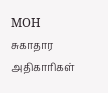MOH சுகாதார அதிகாரிகள்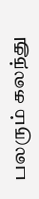பலரும் கலந்து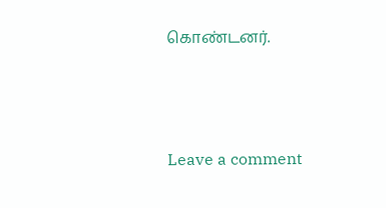கொண்டனர்.




Leave a comment